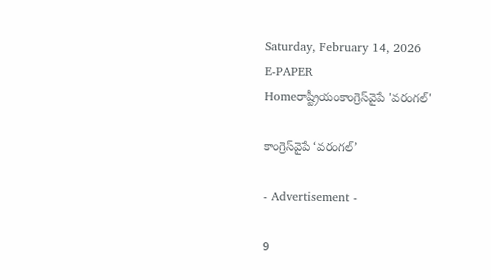Saturday, February 14, 2026
E-PAPER
Homeరాష్ట్రీయంకాంగ్రెస్‌వైపే 'వరంగల్‌'

కాంగ్రెస్‌వైపే ‘వరంగల్‌’

- Advertisement -

9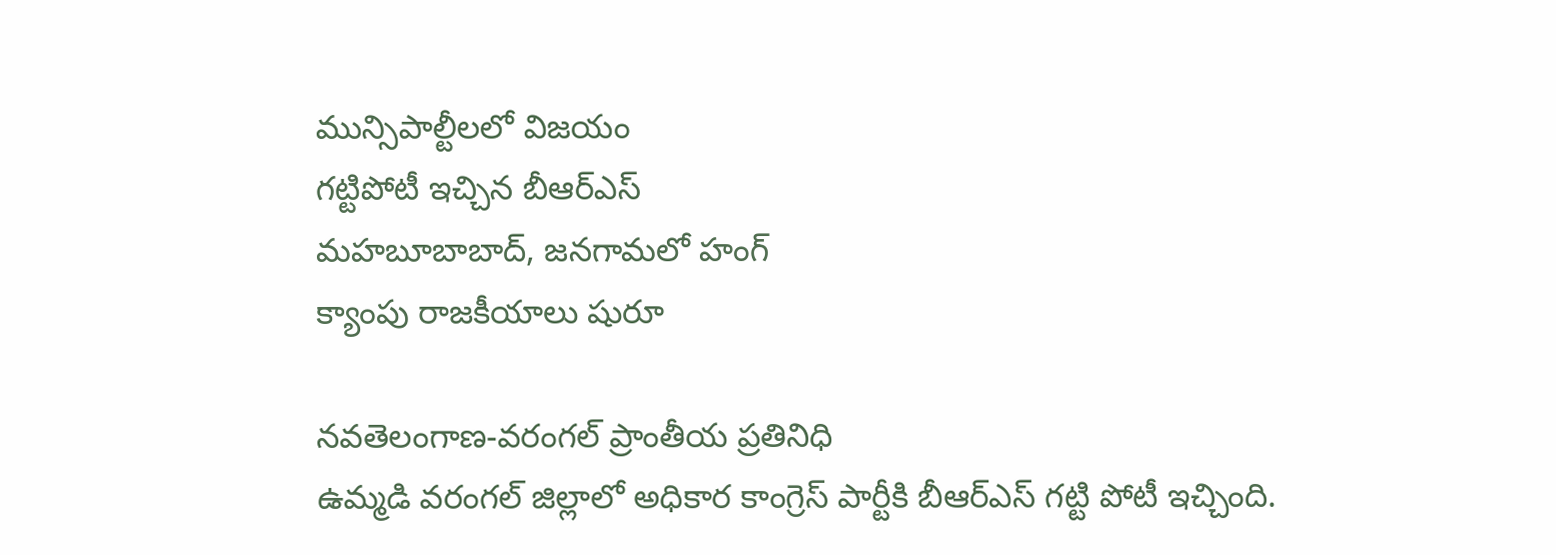మున్సిపాల్టీలలో విజయం
గట్టిపోటీ ఇచ్చిన బీఆర్‌ఎస్‌
మహబూబాబాద్‌, జనగామలో హంగ్‌
క్యాంపు రాజకీయాలు షురూ

నవతెలంగాణ-వరంగల్‌ ప్రాంతీయ ప్రతినిధి
ఉమ్మడి వరంగల్‌ జిల్లాలో అధికార కాంగ్రెస్‌ పార్టీకి బీఆర్‌ఎస్‌ గట్టి పోటీ ఇచ్చింది.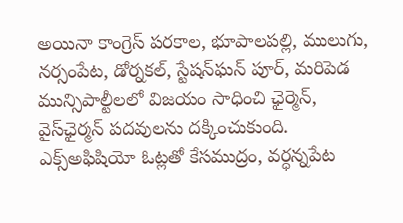అయినా కాంగ్రెస్‌ పరకాల, భూపాలపల్లి, ములుగు, నర్సంపేట, డోర్నకల్‌, స్టేషన్‌ఘన్‌ పూర్‌, మరిపెడ మున్సిపాల్టీలలో విజయం సాధించి ఛైర్మెన్‌, వైస్‌ఛైర్మన్‌ పదవులను దక్కించుకుంది. ఎక్స్‌అఫిషియో ఓట్లతో కేసముద్రం, వర్ధన్నపేట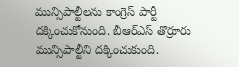మున్సిపాల్టీలను కాంగ్రెస్‌ పార్టీ దక్కించుకోనుంది. బీఆర్‌ఎస్‌ తొర్రూరు మున్సిపాల్టీని దక్కించుకుంది.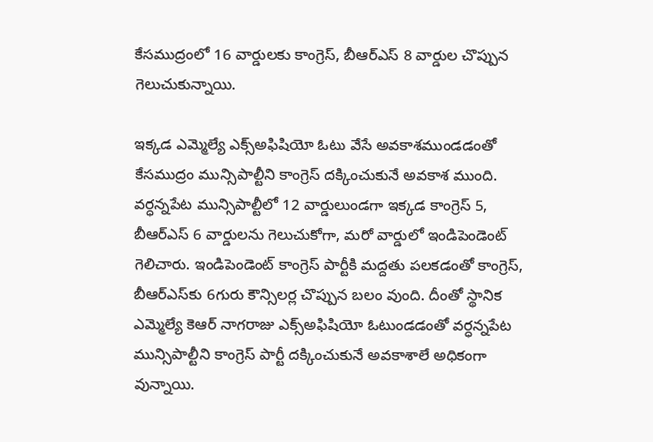కేసముద్రంలో 16 వార్డులకు కాంగ్రెస్‌, బీఆర్‌ఎస్‌ 8 వార్డుల చొప్పున గెలుచుకున్నాయి.

ఇక్కడ ఎమ్మెల్యే ఎక్స్‌అఫిషియో ఓటు వేసే అవకాశముండడంతో కేసముద్రం మున్సిపాల్టీని కాంగ్రెస్‌ దక్కించుకునే అవకాశ ముంది. వర్ధన్నపేట మున్సిపాల్టీలో 12 వార్డులుండగా ఇక్కడ కాంగ్రెస్‌ 5, బీఆర్‌ఎస్‌ 6 వార్డులను గెలుచుకోగా, మరో వార్డులో ఇండిపెండెంట్‌ గెలిచారు. ఇండిపెండెంట్‌ కాంగ్రెస్‌ పార్టీకి మద్దతు పలకడంతో కాంగ్రెస్‌, బీఆర్‌ఎస్‌కు 6గురు కౌన్సిలర్ల చొప్పున బలం వుంది. దీంతో స్థానిక ఎమ్మెల్యే కెఆర్‌ నాగరాజు ఎక్స్‌అఫిషియో ఓటుండడంతో వర్ధన్నపేట మున్సిపాల్టీని కాంగ్రెస్‌ పార్టీ దక్కించుకునే అవకాశాలే అధికంగా వున్నాయి.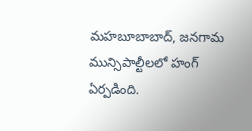మహబూబాబాద్‌, జనగామ మున్సిపాల్టీలలో హంగ్‌ ఏర్పడింది.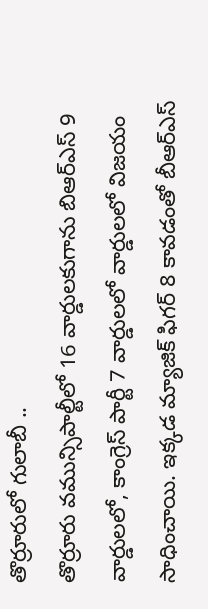తొర్రూరులో గులాబీ ..
తొర్రూరు వమున్సిపాల్టీలో 16 వార్డులకుగాను బిఆర్‌ఎస్‌ 9 వార్డులలో, కాంగ్రెస్‌ పార్టీ 7 వార్డులలో వార్డులలో విజయం సాధించాయి. ఇక్కడ మ్యాజిక్‌ ఫిగర్‌ 8 కావడంతో బీఆర్‌ఎస్‌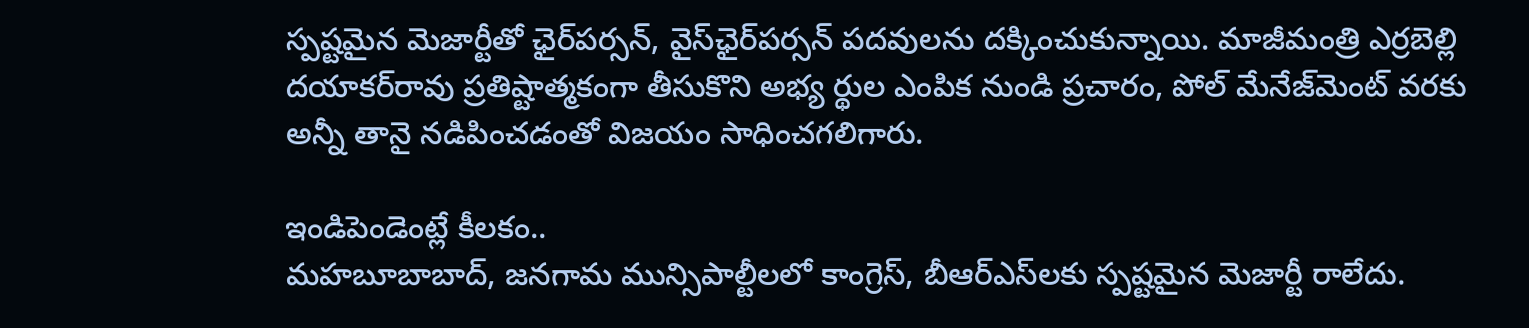స్పష్టమైన మెజార్టీతో ఛైర్‌పర్సన్‌, వైస్‌ఛైర్‌పర్సన్‌ పదవులను దక్కించుకున్నాయి. మాజీమంత్రి ఎర్రబెల్లి దయాకర్‌రావు ప్రతిష్టాత్మకంగా తీసుకొని అభ్య ర్థుల ఎంపిక నుండి ప్రచారం, పోల్‌ మేనేజ్‌మెంట్‌ వరకు అన్నీ తానై నడిపించడంతో విజయం సాధించగలిగారు.

ఇండిపెండెంట్లే కీలకం..
మహబూబాబాద్‌, జనగామ మున్సిపాల్టీలలో కాంగ్రెస్‌, బీఆర్‌ఎస్‌లకు స్పష్టమైన మెజార్టీ రాలేదు.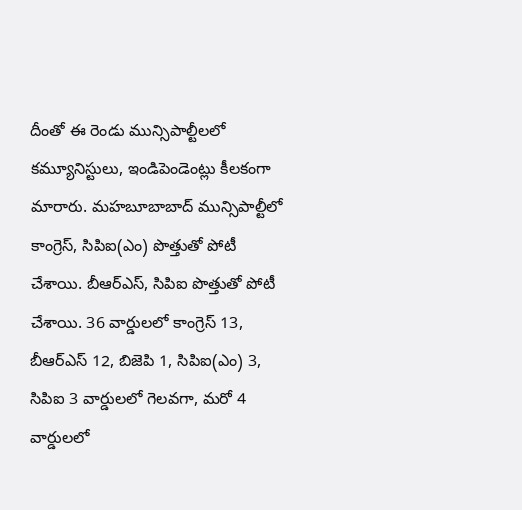దీంతో ఈ రెండు మున్సిపాల్టీలలో కమ్యూనిస్టులు, ఇండిపెండెంట్లు కీలకంగా మారారు. మహబూబాబాద్‌ మున్సిపాల్టీలో కాంగ్రెస్‌, సిపిఐ(ఎం) పొత్తుతో పోటీ చేశాయి. బీఆర్‌ఎస్‌, సిపిఐ పొత్తుతో పోటీ చేశాయి. 36 వార్డులలో కాంగ్రెస్‌ 13, బీఆర్‌ఎస్‌ 12, బిజెపి 1, సిపిఐ(ఎం) 3, సిపిఐ 3 వార్డులలో గెలవగా, మరో 4 వార్డులలో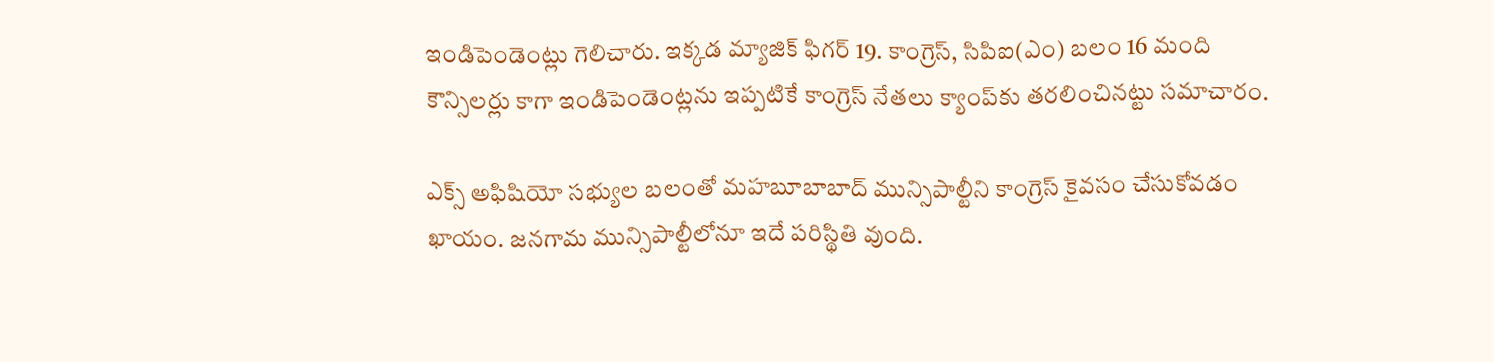ఇండిపెండెంట్లు గెలిచారు. ఇక్కడ మ్యాజిక్‌ ఫిగర్‌ 19. కాంగ్రెస్‌, సిపిఐ(ఎం) బలం 16 మంది కౌన్సిలర్లు కాగా ఇండిపెండెంట్లను ఇప్పటికే కాంగ్రెస్‌ నేతలు క్యాంప్‌కు తరలించినట్టు సమాచారం.

ఎక్స్‌ అఫిషియో సభ్యుల బలంతో మహబూబాబాద్‌ మున్సిపాల్టీని కాంగ్రెస్‌ కైవసం చేసుకోవడం ఖాయం. జనగామ మున్సిపాల్టీలోనూ ఇదే పరిస్థితి వుంది.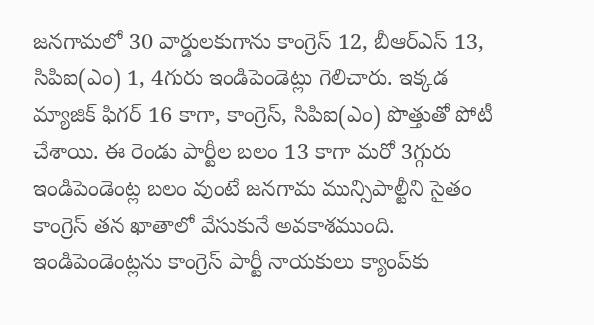జనగామలో 30 వార్డులకుగాను కాంగ్రెస్‌ 12, బీఆర్‌ఎస్‌ 13, సిపిఐ(ఎం) 1, 4గురు ఇండిపెండెట్లు గెలిచారు. ఇక్కడ మ్యాజిక్‌ ఫిగర్‌ 16 కాగా, కాంగ్రెస్‌, సిపిఐ(ఎం) పొత్తుతో పోటీ చేశాయి. ఈ రెండు పార్టీల బలం 13 కాగా మరో 3గ్గురు ఇండిపెండెంట్ల బలం వుంటే జనగామ మున్సిపాల్టీని సైతం కాంగ్రెస్‌ తన ఖాతాలో వేసుకునే అవకాశముంది. ఇండిపెండెంట్లను కాంగ్రెస్‌ పార్టీ నాయకులు క్యాంప్‌కు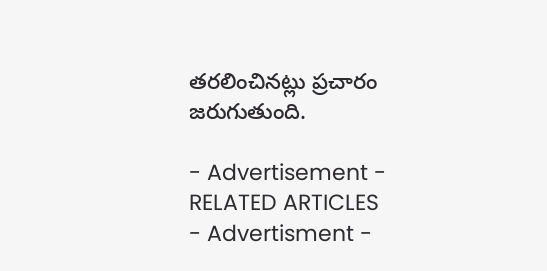తరలించినట్లు ప్రచారం జరుగుతుంది.

- Advertisement -
RELATED ARTICLES
- Advertisment -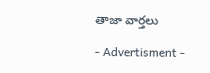తాజా వార్తలు

- Advertisment -